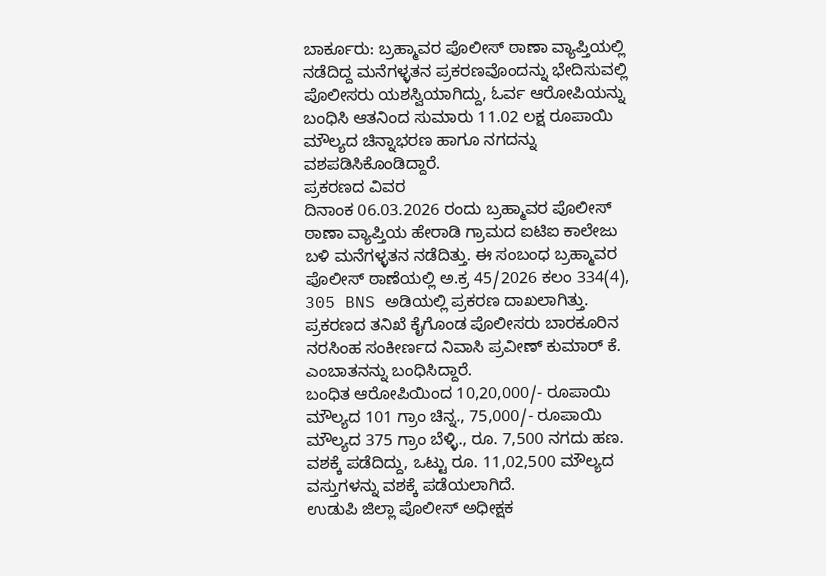ಬಾರ್ಕೂರು: ಬ್ರಹ್ಮಾವರ ಪೊಲೀಸ್ ಠಾಣಾ ವ್ಯಾಪ್ತಿಯಲ್ಲಿ ನಡೆದಿದ್ದ ಮನೆಗಳ್ಳತನ ಪ್ರಕರಣವೊಂದನ್ನು ಭೇದಿಸುವಲ್ಲಿ ಪೊಲೀಸರು ಯಶಸ್ವಿಯಾಗಿದ್ದು, ಓರ್ವ ಆರೋಪಿಯನ್ನು ಬಂಧಿಸಿ ಆತನಿಂದ ಸುಮಾರು 11.02 ಲಕ್ಷ ರೂಪಾಯಿ ಮೌಲ್ಯದ ಚಿನ್ನಾಭರಣ ಹಾಗೂ ನಗದನ್ನು ವಶಪಡಿಸಿಕೊಂಡಿದ್ದಾರೆ.
ಪ್ರಕರಣದ ವಿವರ
ದಿನಾಂಕ 06.03.2026 ರಂದು ಬ್ರಹ್ಮಾವರ ಪೊಲೀಸ್ ಠಾಣಾ ವ್ಯಾಪ್ತಿಯ ಹೇರಾಡಿ ಗ್ರಾಮದ ಐಟಿಐ ಕಾಲೇಜು ಬಳಿ ಮನೆಗಳ್ಳತನ ನಡೆದಿತ್ತು. ಈ ಸಂಬಂಧ ಬ್ರಹ್ಮಾವರ ಪೊಲೀಸ್ ಠಾಣೆಯಲ್ಲಿ ಅ.ಕ್ರ 45/2026 ಕಲಂ 334(4), 305 BNS ಅಡಿಯಲ್ಲಿ ಪ್ರಕರಣ ದಾಖಲಾಗಿತ್ತು. ಪ್ರಕರಣದ ತನಿಖೆ ಕೈಗೊಂಡ ಪೊಲೀಸರು ಬಾರಕೂರಿನ ನರಸಿಂಹ ಸಂಕೀರ್ಣದ ನಿವಾಸಿ ಪ್ರವೀಣ್ ಕುಮಾರ್ ಕೆ. ಎಂಬಾತನನ್ನು ಬಂಧಿಸಿದ್ದಾರೆ.
ಬಂಧಿತ ಆರೋಪಿಯಿಂದ 10,20,000/- ರೂಪಾಯಿ ಮೌಲ್ಯದ 101 ಗ್ರಾಂ ಚಿನ್ನ., 75,000/- ರೂಪಾಯಿ ಮೌಲ್ಯದ 375 ಗ್ರಾಂ ಬೆಳ್ಳಿ., ರೂ. 7,500 ನಗದು ಹಣ. ವಶಕ್ಕೆ ಪಡೆದಿದ್ದು, ಒಟ್ಟು ರೂ. 11,02,500 ಮೌಲ್ಯದ ವಸ್ತುಗಳನ್ನು ವಶಕ್ಕೆ ಪಡೆಯಲಾಗಿದೆ.
ಉಡುಪಿ ಜಿಲ್ಲಾ ಪೊಲೀಸ್ ಅಧೀಕ್ಷಕ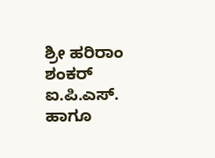ಶ್ರೀ ಹರಿರಾಂ ಶಂಕರ್ ಐ.ಪಿ.ಎಸ್. ಹಾಗೂ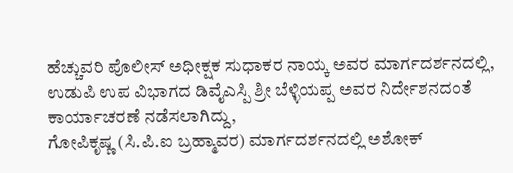ಹೆಚ್ಚುವರಿ ಪೊಲೀಸ್ ಅಧೀಕ್ಷಕ ಸುಧಾಕರ ನಾಯ್ಕ ಅವರ ಮಾರ್ಗದರ್ಶನದಲ್ಲಿ, ಉಡುಪಿ ಉಪ ವಿಭಾಗದ ಡಿವೈಎಸ್ಪಿ ಶ್ರೀ ಬೆಳ್ಳಿಯಪ್ಪ ಅವರ ನಿರ್ದೇಶನದಂತೆ ಕಾರ್ಯಾಚರಣೆ ನಡೆಸಲಾಗಿದ್ದು,
ಗೋಪಿಕೃಷ್ಣ (ಸಿ.ಪಿ.ಐ ಬ್ರಹ್ಮಾವರ) ಮಾರ್ಗದರ್ಶನದಲ್ಲಿ ಅಶೋಕ್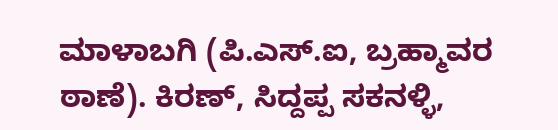ಮಾಳಾಬಗಿ (ಪಿ.ಎಸ್.ಐ, ಬ್ರಹ್ಮಾವರ ಠಾಣೆ). ಕಿರಣ್, ಸಿದ್ದಪ್ಪ ಸಕನಳ್ಳಿ,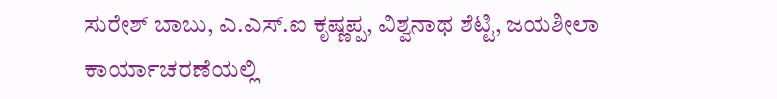ಸುರೇಶ್ ಬಾಬು, ಎ.ಎಸ್.ಐ ಕೃಷ್ಣಪ್ಪ, ವಿಶ್ವನಾಥ ಶೆಟ್ಟಿ, ಜಯಶೀಲಾ ಕಾರ್ಯಾಚರಣೆಯಲ್ಲಿ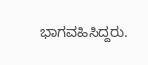ಭಾಗವಹಿಸಿದ್ದರು.